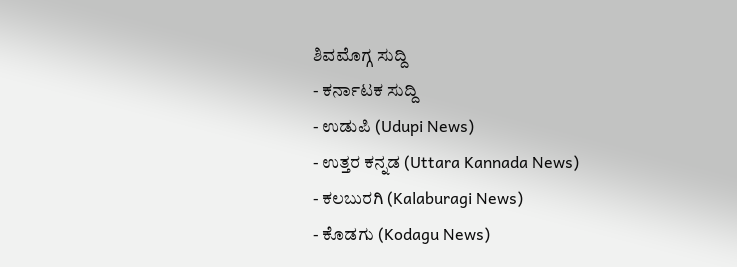ಶಿವಮೊಗ್ಗ ಸುದ್ದಿ
- ಕರ್ನಾಟಕ ಸುದ್ದಿ
- ಉಡುಪಿ (Udupi News)
- ಉತ್ತರ ಕನ್ನಡ (Uttara Kannada News)
- ಕಲಬುರಗಿ (Kalaburagi News)
- ಕೊಡಗು (Kodagu News)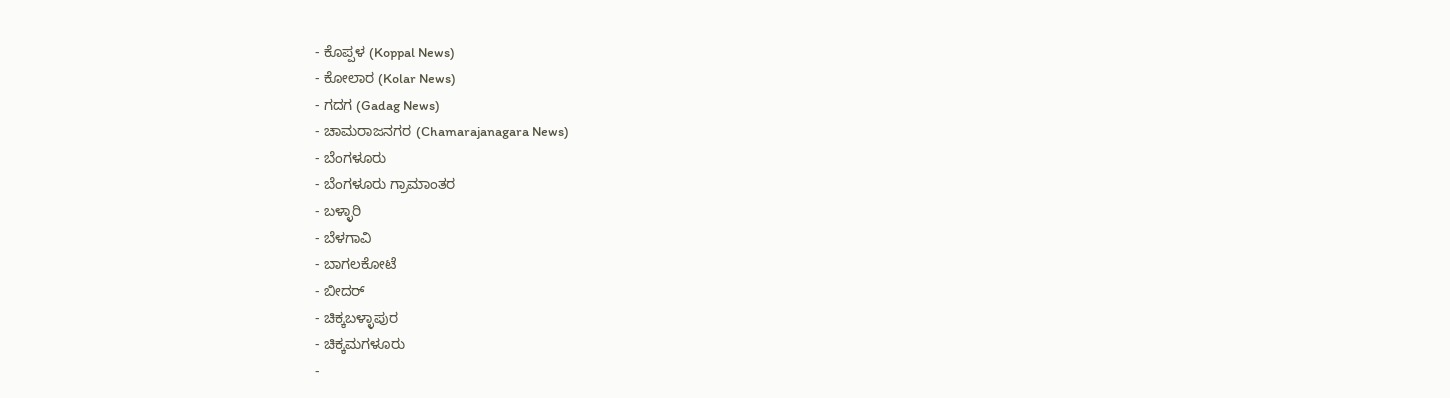- ಕೊಪ್ಪಳ (Koppal News)
- ಕೋಲಾರ (Kolar News)
- ಗದಗ (Gadag News)
- ಚಾಮರಾಜನಗರ (Chamarajanagara News)
- ಬೆಂಗಳೂರು
- ಬೆಂಗಳೂರು ಗ್ರಾಮಾಂತರ
- ಬಳ್ಳಾರಿ
- ಬೆಳಗಾವಿ
- ಬಾಗಲಕೋಟೆ
- ಬೀದರ್
- ಚಿಕ್ಕಬಳ್ಳಾಪುರ
- ಚಿಕ್ಕಮಗಳೂರು
-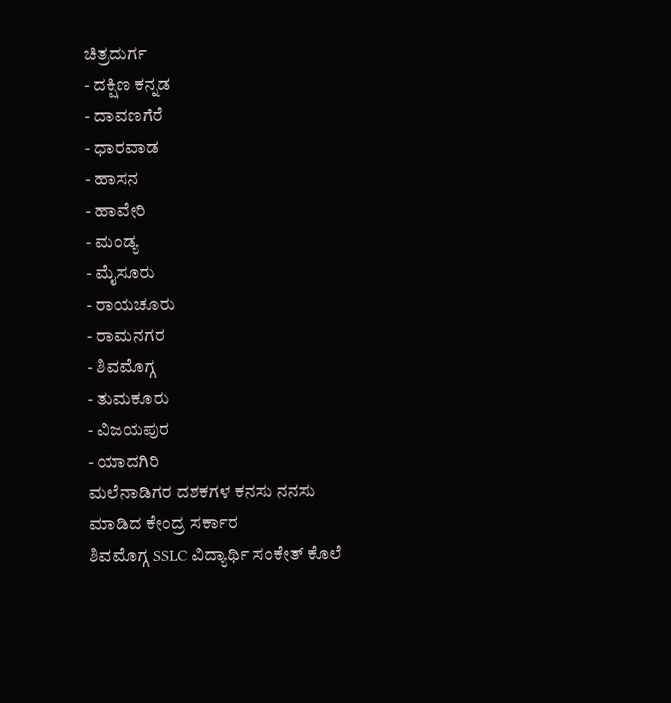ಚಿತ್ರದುರ್ಗ
- ದಕ್ಷಿಣ ಕನ್ನಡ
- ದಾವಣಗೆರೆ
- ಧಾರವಾಡ
- ಹಾಸನ
- ಹಾವೇರಿ
- ಮಂಡ್ಯ
- ಮೈಸೂರು
- ರಾಯಚೂರು
- ರಾಮನಗರ
- ಶಿವಮೊಗ್ಗ
- ತುಮಕೂರು
- ವಿಜಯಪುರ
- ಯಾದಗಿರಿ
ಮಲೆನಾಡಿಗರ ದಶಕಗಳ ಕನಸು ನನಸು ಮಾಡಿದ ಕೇಂದ್ರ ಸರ್ಕಾರ
ಶಿವಮೊಗ್ಗ SSLC ವಿದ್ಯಾರ್ಥಿ ಸಂಕೇತ್ ಕೊಲೆ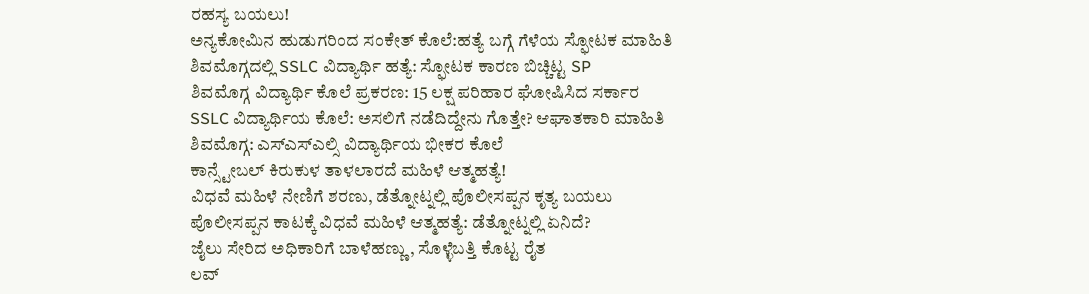ರಹಸ್ಯ ಬಯಲು!
ಅನ್ಯಕೋಮಿನ ಹುಡುಗರಿಂದ ಸಂಕೇತ್ ಕೊಲೆ:ಹತ್ಯೆ ಬಗ್ಗೆ ಗೆಳೆಯ ಸ್ಫೋಟಕ ಮಾಹಿತಿ
ಶಿವಮೊಗ್ಗದಲ್ಲಿ SSLC ವಿದ್ಯಾರ್ಥಿ ಹತ್ಯೆ: ಸ್ಫೋಟಕ ಕಾರಣ ಬಿಚ್ಚಿಟ್ಟ SP
ಶಿವಮೊಗ್ಗ ವಿದ್ಯಾರ್ಥಿ ಕೊಲೆ ಪ್ರಕರಣ: 15 ಲಕ್ಷ ಪರಿಹಾರ ಘೋಷಿಸಿದ ಸರ್ಕಾರ
SSLC ವಿದ್ಯಾರ್ಥಿಯ ಕೊಲೆ: ಅಸಲಿಗೆ ನಡೆದಿದ್ದೇನು ಗೊತ್ತೇ? ಆಘಾತಕಾರಿ ಮಾಹಿತಿ
ಶಿವಮೊಗ್ಗ: ಎಸ್ಎಸ್ಎಲ್ಸಿ ವಿದ್ಯಾರ್ಥಿಯ ಭೀಕರ ಕೊಲೆ
ಕಾನ್ಸ್ಟೇಬಲ್ ಕಿರುಕುಳ ತಾಳಲಾರದೆ ಮಹಿಳೆ ಆತ್ಮಹತ್ಯೆ!
ವಿಧವೆ ಮಹಿಳೆ ನೇಣಿಗೆ ಶರಣು, ಡೆತ್ನೋಟ್ನಲ್ಲಿ ಪೊಲೀಸಪ್ಪನ ಕೃತ್ಯ ಬಯಲು
ಪೊಲೀಸಪ್ಪನ ಕಾಟಕ್ಕೆ ವಿಧವೆ ಮಹಿಳೆ ಆತ್ಮಹತ್ಯೆ: ಡೆತ್ನೋಟ್ನಲ್ಲಿ ಏನಿದೆ?
ಜೈಲು ಸೇರಿದ ಅಧಿಕಾರಿಗೆ ಬಾಳೆಹಣ್ಣು, ಸೊಳ್ಳೆಬತ್ತಿ ಕೊಟ್ಟ ರೈತ
ಲವ್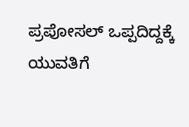ಪ್ರಪೋಸಲ್ ಒಪ್ಪದಿದ್ದಕ್ಕೆ ಯುವತಿಗೆ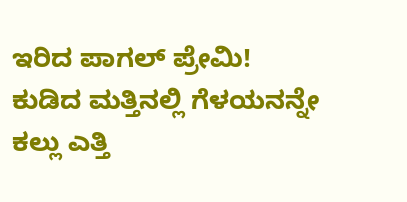ಇರಿದ ಪಾಗಲ್ ಪ್ರೇಮಿ!
ಕುಡಿದ ಮತ್ತಿನಲ್ಲಿ ಗೆಳಯನನ್ನೇ ಕಲ್ಲು ಎತ್ತಿ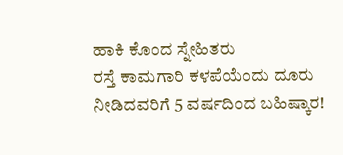ಹಾಕಿ ಕೊಂದ ಸ್ನೇಹಿತರು
ರಸ್ತೆ ಕಾಮಗಾರಿ ಕಳಪೆಯೆಂದು ದೂರು ನೀಡಿದವರಿಗೆ 5 ವರ್ಷದಿಂದ ಬಹಿಷ್ಕಾರ!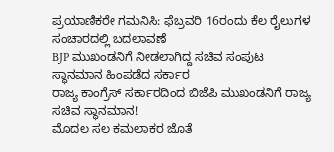ಪ್ರಯಾಣಿಕರೇ ಗಮನಿಸಿ: ಫೆಬ್ರವರಿ 16ರಂದು ಕೆಲ ರೈಲುಗಳ ಸಂಚಾರದಲ್ಲಿ ಬದಲಾವಣೆ
BJP ಮುಖಂಡನಿಗೆ ನೀಡಲಾಗಿದ್ದ ಸಚಿವ ಸಂಪುಟ ಸ್ಥಾನಮಾನ ಹಿಂಪಡೆದ ಸರ್ಕಾರ
ರಾಜ್ಯ ಕಾಂಗ್ರೆಸ್ ಸರ್ಕಾರದಿಂದ ಬಿಜೆಪಿ ಮುಖಂಡನಿಗೆ ರಾಜ್ಯ ಸಚಿವ ಸ್ಥಾನಮಾನ!
ಮೊದಲ ಸಲ ಕಮಲಾಕರ ಜೊತೆ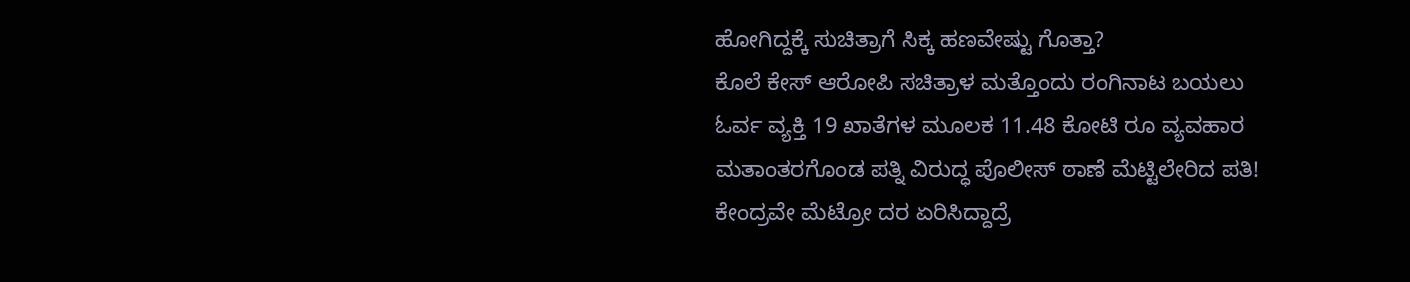ಹೋಗಿದ್ದಕ್ಕೆ ಸುಚಿತ್ರಾಗೆ ಸಿಕ್ಕ ಹಣವೇಷ್ಟು ಗೊತ್ತಾ?
ಕೊಲೆ ಕೇಸ್ ಆರೋಪಿ ಸಚಿತ್ರಾಳ ಮತ್ತೊಂದು ರಂಗಿನಾಟ ಬಯಲು
ಓರ್ವ ವ್ಯಕ್ತಿ 19 ಖಾತೆಗಳ ಮೂಲಕ 11.48 ಕೋಟಿ ರೂ ವ್ಯವಹಾರ
ಮತಾಂತರಗೊಂಡ ಪತ್ನಿ ವಿರುದ್ಧ ಪೊಲೀಸ್ ಠಾಣೆ ಮೆಟ್ಟಿಲೇರಿದ ಪತಿ!
ಕೇಂದ್ರವೇ ಮೆಟ್ರೋ ದರ ಏರಿಸಿದ್ದಾದ್ರೆ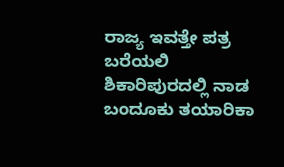ರಾಜ್ಯ ಇವತ್ತೇ ಪತ್ರ ಬರೆಯಲಿ
ಶಿಕಾರಿಪುರದಲ್ಲಿ ನಾಡ ಬಂದೂಕು ತಯಾರಿಕಾ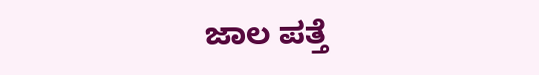ಜಾಲ ಪತ್ತೆ